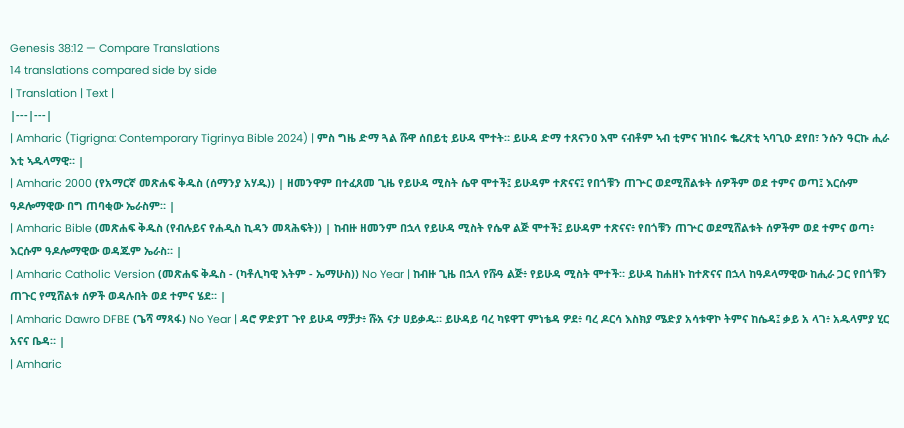Genesis 38:12 — Compare Translations
14 translations compared side by side
| Translation | Text |
|---|---|
| Amharic (Tigrigna: Contemporary Tigrinya Bible 2024) | ምስ ግዜ ድማ ጓል ሹዋ ሰበይቲ ይሁዳ ሞተት። ይሁዳ ድማ ተጸናንዐ እሞ ናብቶም ኣብ ቲምና ዝነበሩ ቈረጽቲ ኣባጊዑ ደየበ፣ ንሱን ዓርኩ ሒራ እቲ ኣዱላማዊ። |
| Amharic 2000 (የአማርኛ መጽሐፍ ቅዱስ (ሰማንያ አሃዱ)) | ዘመንዋም በተፈጸመ ጊዜ የይሁዳ ሚስት ሴዋ ሞተች፤ ይሁዳም ተጽናና፤ የበጎቹን ጠጕር ወደሚሸልቱት ሰዎችም ወደ ተምና ወጣ፤ እርሱም ዓዶሎማዊው በግ ጠባቂው ኤራስም። |
| Amharic Bible (መጽሐፍ ቅዱስ (የብሉይና የሐዲስ ኪዳን መጻሕፍት)) | ከብዙ ዘመንም በኋላ የይሁዳ ሚስት የሴዋ ልጅ ሞተች፤ ይሁዳም ተጽናና፥ የበጎቹን ጠጕር ወደሚሸልቱት ሰዎችም ወደ ተምና ወጣ፥ እርሱም ዓዶሎማዊው ወዳጁም ኤራስ። |
| Amharic Catholic Version (መጽሐፍ ቅዱስ - (ካቶሊካዊ እትም - ኤማሁስ)) No Year | ከብዙ ጊዜ በኋላ የሹዓ ልጅ፥ የይሁዳ ሚስት ሞተች። ይሁዳ ከሐዘኑ ከተጽናና በኋላ ከዓዶላማዊው ከሒራ ጋር የበጎቹን ጠጉር የሚሸልቱ ሰዎች ወዳሉበት ወደ ተምና ሄደ። |
| Amharic Dawro DFBE (ጌሻ ማጻፋ) No Year | ዳሮ ዎድያፐ ጉየ ይሁዳ ማቻታ፥ ሹአ ናታ ሀይቃዱ። ይሁዳይ ባረ ካዩዋፐ ምነቴዳ ዎደ፥ ባረ ዶርሳ እስክያ ሜድያ አሳቱዋኮ ትምና ከሴዳ፤ ቃይ አ ላገ፥ አዱላምያ ሂር አናና ቤዳ። |
| Amharic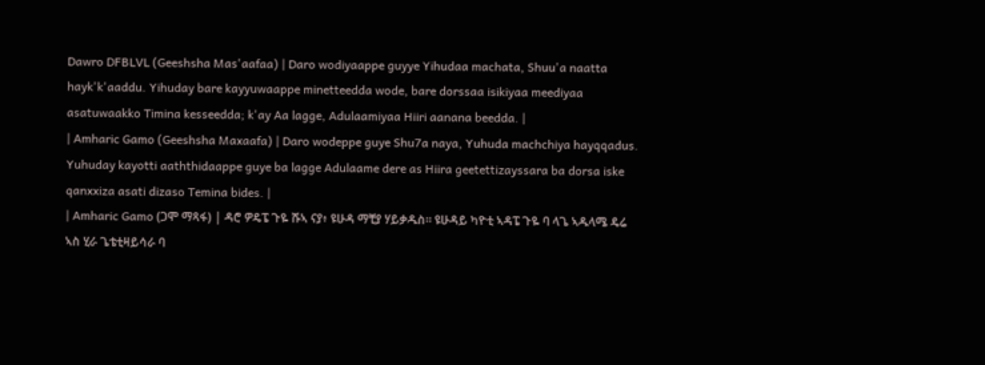Dawro DFBLVL (Geeshsha Mas'aafaa) | Daro wodiyaappe guyye Yihudaa machata, Shuu'a naatta hayk'k'aaddu. Yihuday bare kayyuwaappe minetteedda wode, bare dorssaa isikiyaa meediyaa asatuwaakko Timina kesseedda; k'ay Aa lagge, Adulaamiyaa Hiiri aanana beedda. |
| Amharic Gamo (Geeshsha Maxaafa) | Daro wodeppe guye Shu7a naya, Yuhuda machchiya hayqqadus. Yuhuday kayotti aaththidaappe guye ba lagge Adulaame dere as Hiira geetettizayssara ba dorsa iske qanxxiza asati dizaso Temina bides. |
| Amharic Gamo (ጋሞ ማጻፋ) | ዳሮ ዎዴፔ ጉዬ ሹኣ ናያ፥ ዩሁዳ ማቺያ ሃይቃዱስ። ዩሁዳይ ካዮቲ ኣዳፔ ጉዬ ባ ላጌ ኣዱላሜ ዴሬ ኣስ ሂራ ጌቴቲዛይሳራ ባ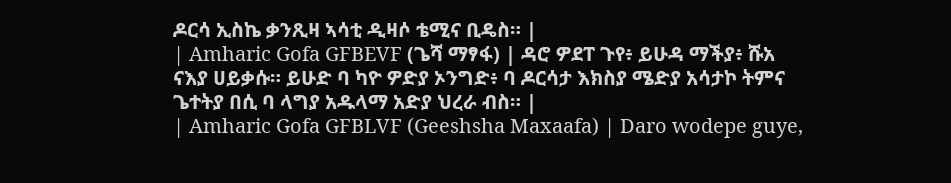ዶርሳ ኢስኬ ቃንጺዛ ኣሳቲ ዲዛሶ ቴሚና ቢዴስ። |
| Amharic Gofa GFBEVF (ጌሻ ማፃፋ) | ዳሮ ዎደፐ ጉየ፥ ይሁዳ ማችያ፥ ሹአ ናእያ ሀይቃሱ። ይሁድ ባ ካዮ ዎድያ ኦንግድ፥ ባ ዶርሳታ እክስያ ሜድያ አሳታኮ ትምና ጌተትያ በሲ ባ ላግያ አዱላማ አድያ ህረራ ብስ። |
| Amharic Gofa GFBLVF (Geeshsha Maxaafa) | Daro wodepe guye,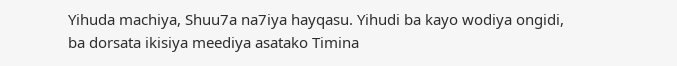Yihuda machiya, Shuu7a na7iya hayqasu. Yihudi ba kayo wodiya ongidi, ba dorsata ikisiya meediya asatako Timina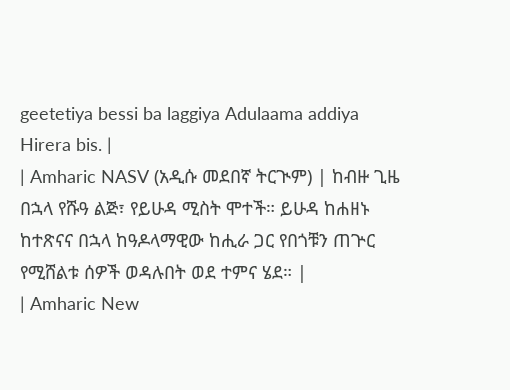geetetiya bessi ba laggiya Adulaama addiya Hirera bis. |
| Amharic NASV (አዲሱ መደበኛ ትርጒም) | ከብዙ ጊዜ በኋላ የሹዓ ልጅ፣ የይሁዳ ሚስት ሞተች። ይሁዳ ከሐዘኑ ከተጽናና በኋላ ከዓዶላማዊው ከሒራ ጋር የበጎቹን ጠጕር የሚሸልቱ ሰዎች ወዳሉበት ወደ ተምና ሄደ። |
| Amharic New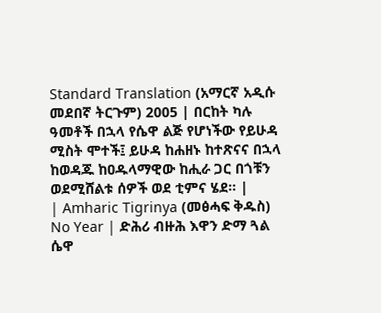Standard Translation (አማርኛ አዲሱ መደበኛ ትርጉም) 2005 | በርከት ካሉ ዓመቶች በኋላ የሴዋ ልጅ የሆነችው የይሁዳ ሚስት ሞተች፤ ይሁዳ ከሐዘኑ ከተጽናና በኋላ ከወዳጁ ከዐዱላማዊው ከሒራ ጋር በጎቹን ወደሚሸልቱ ሰዎች ወደ ቲምና ሄደ። |
| Amharic Tigrinya (መፅሓፍ ቅዱስ) No Year | ድሕሪ ብዙሕ እዋን ድማ ጓል ሴዋ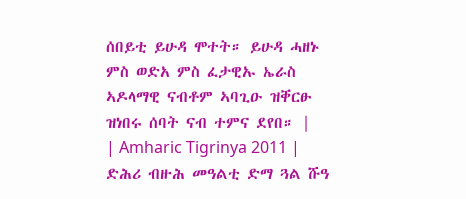ሰበይቲ ይሁዳ ሞተት። ይሁዳ ሓዘኑ ምስ ወድአ ምስ ፈታዊኡ ኤራስ ኣዶላማዊ ናብቶም ኣባጊዑ ዝቐርፁ ዝነበሩ ሰባት ናብ ተምና ደየበ። |
| Amharic Tigrinya 2011 | ድሕሪ ብዙሕ መዓልቲ ድማ ጓል ሹዓ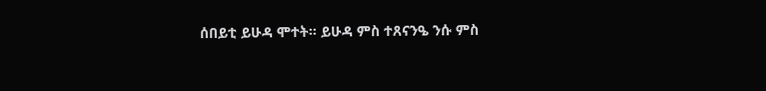ሰበይቲ ይሁዳ ሞተት። ይሁዳ ምስ ተጸናንዔ ንሱ ምስ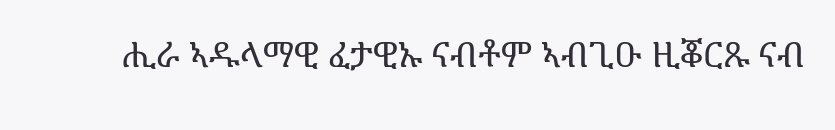ሒራ ኣዱላማዊ ፈታዊኡ ናብቶም ኣብጊዑ ዚቖርጹ ናብ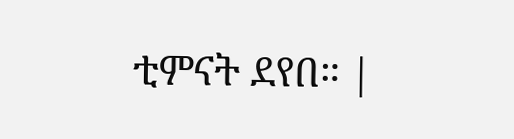ቲምናት ደየበ። |